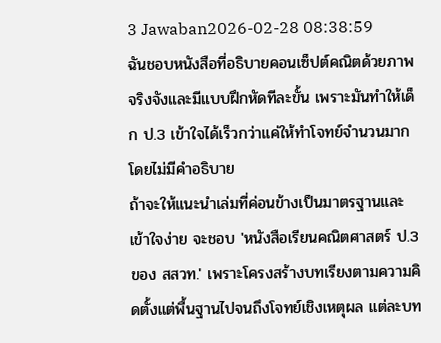3 Jawaban2026-02-28 08:38:59
ฉันชอบหนังสือที่อธิบายคอนเซ็ปต์คณิตด้วยภาพจริงจังและมีแบบฝึกหัดทีละขั้น เพราะมันทำให้เด็ก ป.3 เข้าใจได้เร็วกว่าแค่ให้ทำโจทย์จำนวนมากโดยไม่มีคำอธิบาย
ถ้าจะให้แนะนำเล่มที่ค่อนข้างเป็นมาตรฐานและเข้าใจง่าย จะชอบ 'หนังสือเรียนคณิตศาสตร์ ป.3 ของ สสวท.' เพราะโครงสร้างบทเรียงตามความคิดตั้งแต่พื้นฐานไปจนถึงโจทย์เชิงเหตุผล แต่ละบท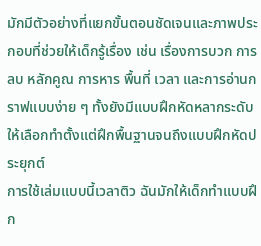มักมีตัวอย่างที่แยกขั้นตอนชัดเจนและภาพประกอบที่ช่วยให้เด็กรู้เรื่อง เช่น เรื่องการบวก การลบ หลักคูณ การหาร พื้นที่ เวลา และการอ่านกราฟแบบง่าย ๆ ทั้งยังมีแบบฝึกหัดหลากระดับให้เลือกทำตั้งแต่ฝึกพื้นฐานจนถึงแบบฝึกหัดประยุกต์
การใช้เล่มแบบนี้เวลาติว ฉันมักให้เด็กทำแบบฝึก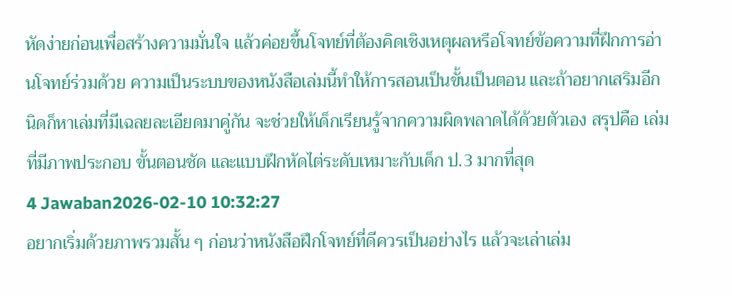หัดง่ายก่อนเพื่อสร้างความมั่นใจ แล้วค่อยขึ้นโจทย์ที่ต้องคิดเชิงเหตุผลหรือโจทย์ข้อความที่ฝึกการอ่านโจทย์ร่วมด้วย ความเป็นระบบของหนังสือเล่มนี้ทำให้การสอนเป็นขั้นเป็นตอน และถ้าอยากเสริมอีกนิดก็หาเล่มที่มีเฉลยละเอียดมาคู่กัน จะช่วยให้เด็กเรียนรู้จากความผิดพลาดได้ด้วยตัวเอง สรุปคือ เล่มที่มีภาพประกอบ ขั้นตอนชัด และแบบฝึกหัดไต่ระดับเหมาะกับเด็ก ป.3 มากที่สุด
4 Jawaban2026-02-10 10:32:27
อยากเริ่มด้วยภาพรวมสั้น ๆ ก่อนว่าหนังสือฝึกโจทย์ที่ดีควรเป็นอย่างไร แล้วจะเล่าเล่ม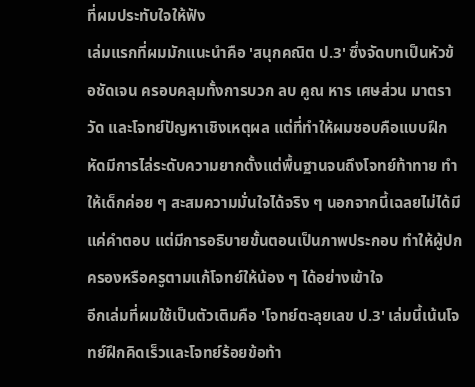ที่ผมประทับใจให้ฟัง
เล่มแรกที่ผมมักแนะนำคือ 'สนุกคณิต ป.3' ซึ่งจัดบทเป็นหัวข้อชัดเจน ครอบคลุมทั้งการบวก ลบ คูณ หาร เศษส่วน มาตราวัด และโจทย์ปัญหาเชิงเหตุผล แต่ที่ทำให้ผมชอบคือแบบฝึกหัดมีการไล่ระดับความยากตั้งแต่พื้นฐานจนถึงโจทย์ท้าทาย ทำให้เด็กค่อย ๆ สะสมความมั่นใจได้จริง ๆ นอกจากนี้เฉลยไม่ได้มีแค่คำตอบ แต่มีการอธิบายขั้นตอนเป็นภาพประกอบ ทำให้ผู้ปกครองหรือครูตามแก้โจทย์ให้น้อง ๆ ได้อย่างเข้าใจ
อีกเล่มที่ผมใช้เป็นตัวเติมคือ 'โจทย์ตะลุยเลข ป.3' เล่มนี้เน้นโจทย์ฝึกคิดเร็วและโจทย์ร้อยข้อท้า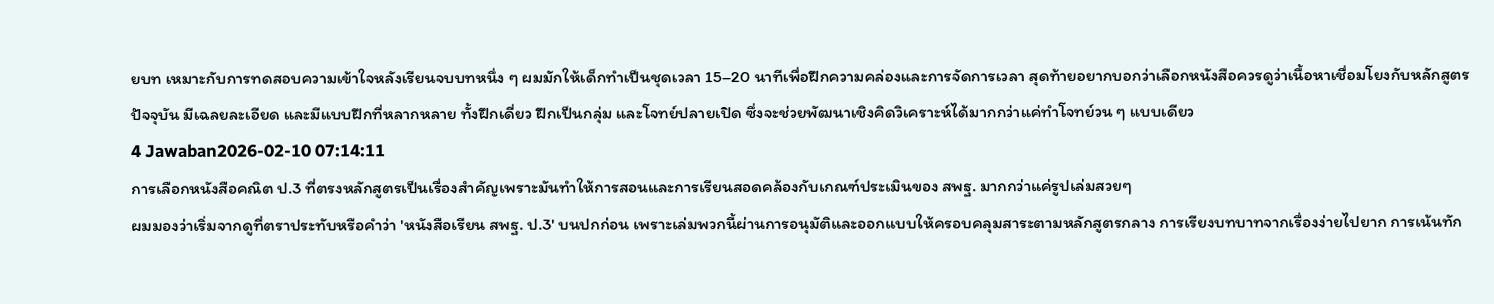ยบท เหมาะกับการทดสอบความเข้าใจหลังเรียนจบบทหนึ่ง ๆ ผมมักให้เด็กทำเป็นชุดเวลา 15–20 นาทีเพื่อฝึกความคล่องและการจัดการเวลา สุดท้ายอยากบอกว่าเลือกหนังสือควรดูว่าเนื้อหาเชื่อมโยงกับหลักสูตรปัจจุบัน มีเฉลยละเอียด และมีแบบฝึกที่หลากหลาย ทั้งฝึกเดี่ยว ฝึกเป็นกลุ่ม และโจทย์ปลายเปิด ซึ่งจะช่วยพัฒนาเชิงคิดวิเคราะห์ได้มากกว่าแค่ทำโจทย์วน ๆ แบบเดียว
4 Jawaban2026-02-10 07:14:11
การเลือกหนังสือคณิต ป.3 ที่ตรงหลักสูตรเป็นเรื่องสำคัญเพราะมันทำให้การสอนและการเรียนสอดคล้องกับเกณฑ์ประเมินของ สพฐ. มากกว่าแค่รูปเล่มสวยๆ
ผมมองว่าเริ่มจากดูที่ตราประทับหรือคำว่า 'หนังสือเรียน สพฐ. ป.3' บนปกก่อน เพราะเล่มพวกนี้ผ่านการอนุมัติและออกแบบให้ครอบคลุมสาระตามหลักสูตรกลาง การเรียงบทบาทจากเรื่องง่ายไปยาก การเน้นทัก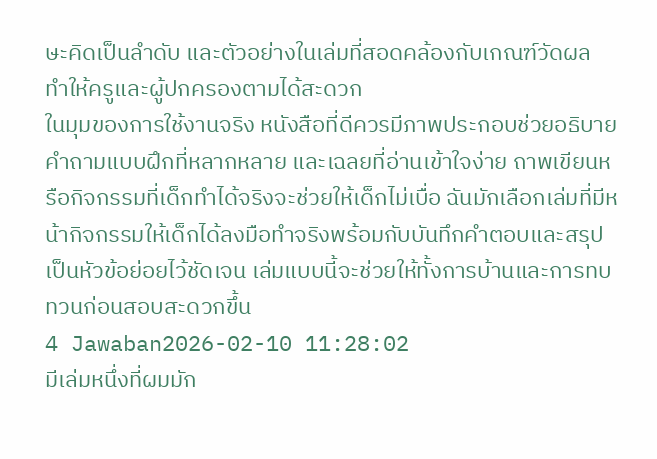ษะคิดเป็นลำดับ และตัวอย่างในเล่มที่สอดคล้องกับเกณฑ์วัดผล ทำให้ครูและผู้ปกครองตามได้สะดวก
ในมุมของการใช้งานจริง หนังสือที่ดีควรมีภาพประกอบช่วยอธิบาย คำถามแบบฝึกที่หลากหลาย และเฉลยที่อ่านเข้าใจง่าย ถาพเขียนหรือกิจกรรมที่เด็กทำได้จริงจะช่วยให้เด็กไม่เบื่อ ฉันมักเลือกเล่มที่มีหน้ากิจกรรมให้เด็กได้ลงมือทำจริงพร้อมกับบันทึกคำตอบและสรุปเป็นหัวข้อย่อยไว้ชัดเจน เล่มแบบนี้จะช่วยให้ทั้งการบ้านและการทบทวนก่อนสอบสะดวกขึ้น
4 Jawaban2026-02-10 11:28:02
มีเล่มหนึ่งที่ผมมัก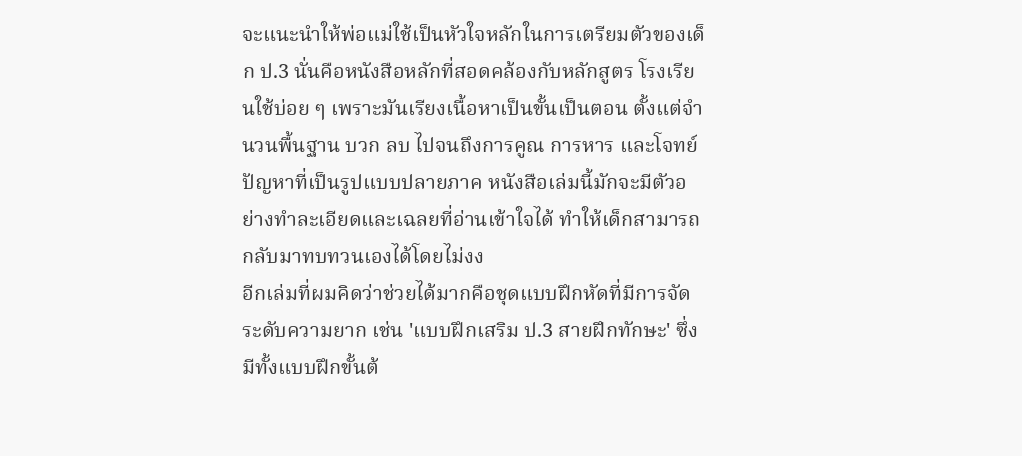จะแนะนำให้พ่อแม่ใช้เป็นหัวใจหลักในการเตรียมตัวของเด็ก ป.3 นั่นคือหนังสือหลักที่สอดคล้องกับหลักสูตร โรงเรียนใช้บ่อย ๆ เพราะมันเรียงเนื้อหาเป็นขั้นเป็นตอน ตั้งแต่จำนวนพื้นฐาน บวก ลบ ไปจนถึงการคูณ การหาร และโจทย์ปัญหาที่เป็นรูปแบบปลายภาค หนังสือเล่มนี้มักจะมีตัวอย่างทำละเอียดและเฉลยที่อ่านเข้าใจได้ ทำให้เด็กสามารถกลับมาทบทวนเองได้โดยไม่งง
อีกเล่มที่ผมคิดว่าช่วยได้มากคือชุดแบบฝึกหัดที่มีการจัดระดับความยาก เช่น 'แบบฝึกเสริม ป.3 สายฝึกทักษะ' ซึ่งมีทั้งแบบฝึกขั้นต้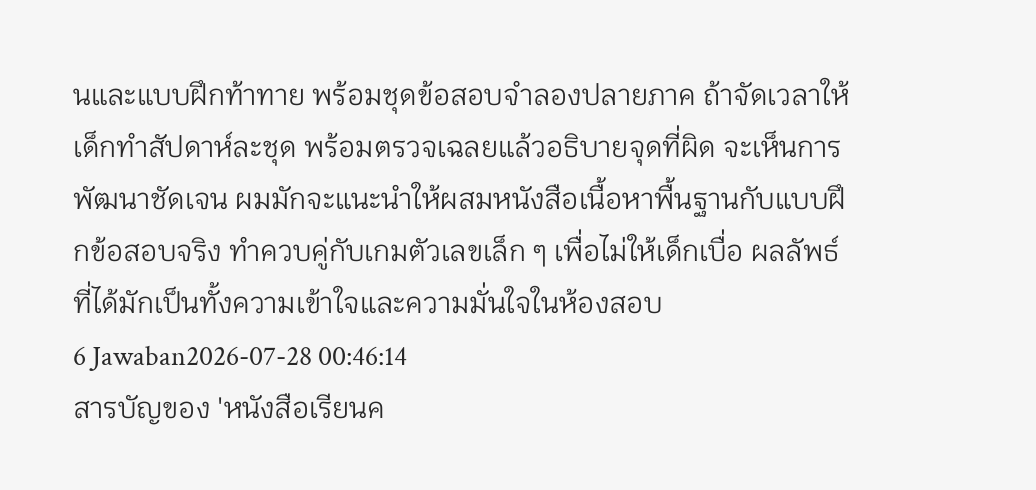นและแบบฝึกท้าทาย พร้อมชุดข้อสอบจำลองปลายภาค ถ้าจัดเวลาให้เด็กทำสัปดาห์ละชุด พร้อมตรวจเฉลยแล้วอธิบายจุดที่ผิด จะเห็นการพัฒนาชัดเจน ผมมักจะแนะนำให้ผสมหนังสือเนื้อหาพื้นฐานกับแบบฝึกข้อสอบจริง ทำควบคู่กับเกมตัวเลขเล็ก ๆ เพื่อไม่ให้เด็กเบื่อ ผลลัพธ์ที่ได้มักเป็นทั้งความเข้าใจและความมั่นใจในห้องสอบ
6 Jawaban2026-07-28 00:46:14
สารบัญของ 'หนังสือเรียนค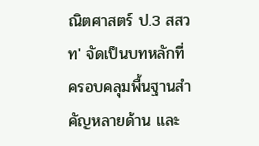ณิตศาสตร์ ป.3 สสวท' จัดเป็นบทหลักที่ครอบคลุมพื้นฐานสำคัญหลายด้าน และ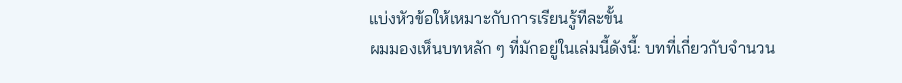แบ่งหัวข้อให้เหมาะกับการเรียนรู้ทีละขั้น
ผมมองเห็นบทหลัก ๆ ที่มักอยู่ในเล่มนี้ดังนี้: บทที่เกี่ยวกับจำนวน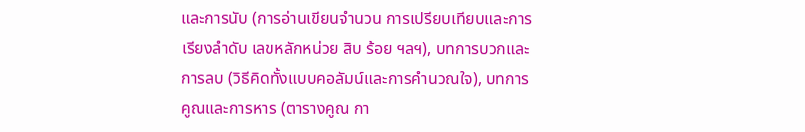และการนับ (การอ่านเขียนจำนวน การเปรียบเทียบและการเรียงลำดับ เลขหลักหน่วย สิบ ร้อย ฯลฯ), บทการบวกและการลบ (วิธีคิดทั้งแบบคอลัมน์และการคำนวณใจ), บทการคูณและการหาร (ตารางคูณ กา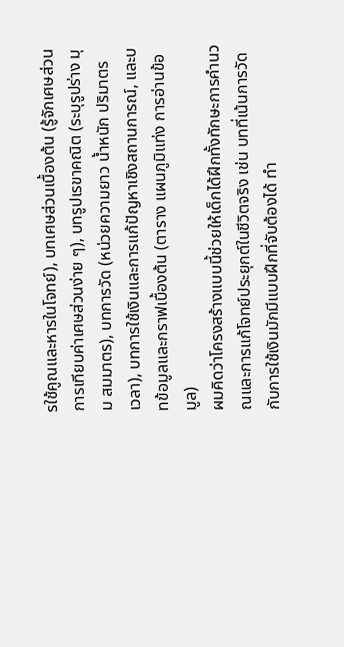รใช้คูณและหารในโจทย์), บทเศษส่วนเบื้องต้น (รู้จักเศษส่วน การเทียบค่าเศษส่วนง่าย ๆ), บทรูปเรขาคณิต (ระบุรูปร่าง มุม สมมาตร), บทการวัด (หน่วยความยาว น้ำหนัก ปริมาตร เวลา), บทการใช้เงินและการแก้ปัญหาเชิงสถานการณ์, และบทข้อมูลและกราฟเบื้องต้น (ตาราง แผนภูมิแท่ง การอ่านข้อมูล)
ผมคิดว่าโครงสร้างแบบนี้ช่วยให้เด็กได้ฝึกทั้งทักษะการคำนวณและการแก้โจทย์ประยุกต์ในชีวิตจริง เช่น บทที่เน้นการวัดกับการใช้เงินมักมีแบบฝึกที่จับต้องได้ ทำ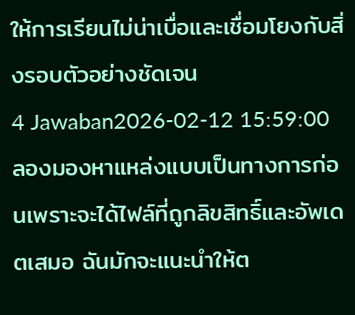ให้การเรียนไม่น่าเบื่อและเชื่อมโยงกับสิ่งรอบตัวอย่างชัดเจน
4 Jawaban2026-02-12 15:59:00
ลองมองหาแหล่งแบบเป็นทางการก่อนเพราะจะได้ไฟล์ที่ถูกลิขสิทธิ์และอัพเดตเสมอ ฉันมักจะแนะนำให้ต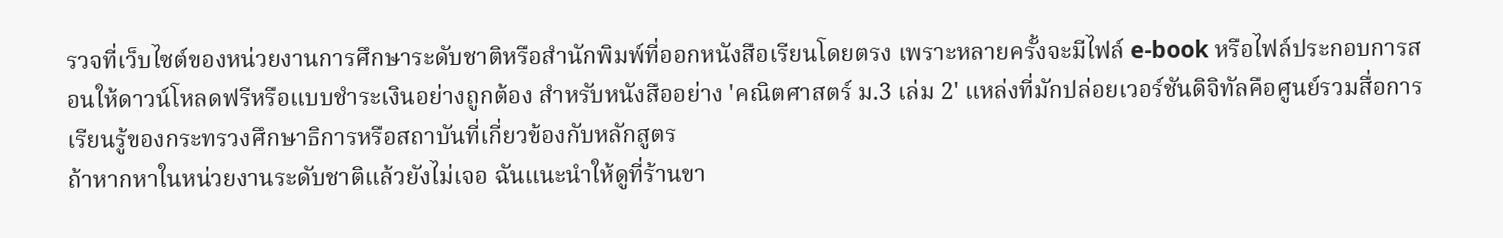รวจที่เว็บไซต์ของหน่วยงานการศึกษาระดับชาติหรือสำนักพิมพ์ที่ออกหนังสือเรียนโดยตรง เพราะหลายครั้งจะมีไฟล์ e-book หรือไฟล์ประกอบการสอนให้ดาวน์โหลดฟรีหรือแบบชำระเงินอย่างถูกต้อง สำหรับหนังสืออย่าง 'คณิตศาสตร์ ม.3 เล่ม 2' แหล่งที่มักปล่อยเวอร์ชันดิจิทัลคือศูนย์รวมสื่อการเรียนรู้ของกระทรวงศึกษาธิการหรือสถาบันที่เกี่ยวข้องกับหลักสูตร
ถ้าหากหาในหน่วยงานระดับชาติแล้วยังไม่เจอ ฉันแนะนำให้ดูที่ร้านขา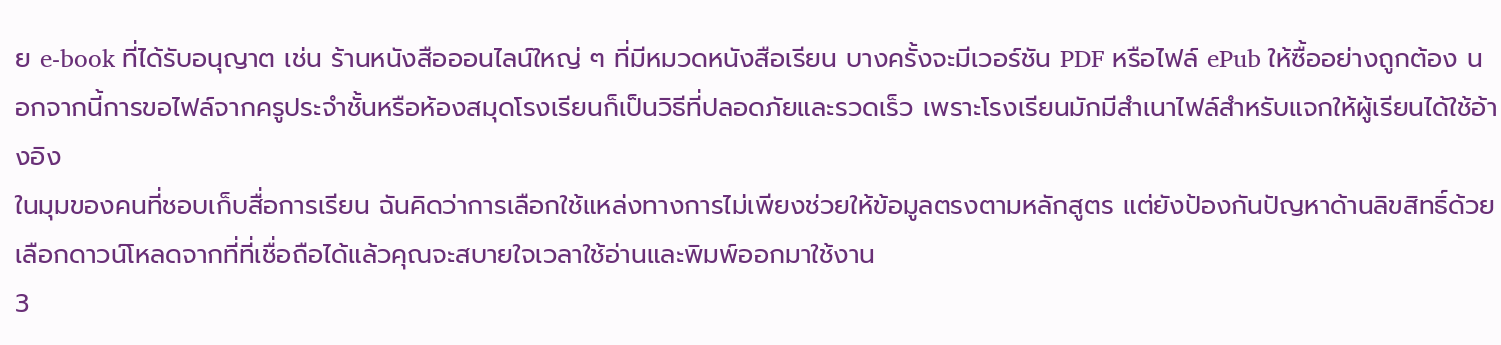ย e-book ที่ได้รับอนุญาต เช่น ร้านหนังสือออนไลน์ใหญ่ ๆ ที่มีหมวดหนังสือเรียน บางครั้งจะมีเวอร์ชัน PDF หรือไฟล์ ePub ให้ซื้ออย่างถูกต้อง นอกจากนี้การขอไฟล์จากครูประจำชั้นหรือห้องสมุดโรงเรียนก็เป็นวิธีที่ปลอดภัยและรวดเร็ว เพราะโรงเรียนมักมีสำเนาไฟล์สำหรับแจกให้ผู้เรียนได้ใช้อ้างอิง
ในมุมของคนที่ชอบเก็บสื่อการเรียน ฉันคิดว่าการเลือกใช้แหล่งทางการไม่เพียงช่วยให้ข้อมูลตรงตามหลักสูตร แต่ยังป้องกันปัญหาด้านลิขสิทธิ์ด้วย เลือกดาวน์โหลดจากที่ที่เชื่อถือได้แล้วคุณจะสบายใจเวลาใช้อ่านและพิมพ์ออกมาใช้งาน
3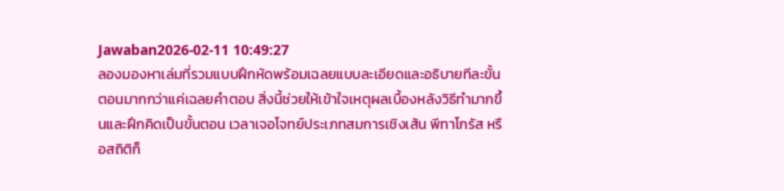Jawaban2026-02-11 10:49:27
ลองมองหาเล่มที่รวมแบบฝึกหัดพร้อมเฉลยแบบละเอียดและอธิบายทีละขั้นตอนมากกว่าแค่เฉลยคำตอบ สิ่งนี้ช่วยให้เข้าใจเหตุผลเบื้องหลังวิธีทำมากขึ้นและฝึกคิดเป็นขั้นตอน เวลาเจอโจทย์ประเภทสมการเชิงเส้น พีทาโกรัส หรือสถิติก็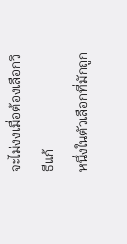จะไม่งงเมื่อต้องเลือกวิธีแก้
หนึ่งในตัวเลือกที่มักถูก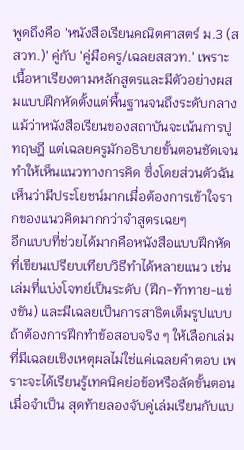พูดถึงคือ 'หนังสือเรียนคณิตศาสตร์ ม.3 (สสวท.)' คู่กับ 'คู่มือครู/เฉลยสสวท.' เพราะเนื้อหาเรียงตามหลักสูตรและมีตัวอย่างผสมแบบฝึกหัดตั้งแต่พื้นฐานจนถึงระดับกลาง แม้ว่าหนังสือเรียนของสถาบันจะเน้นการปูทฤษฎี แต่เฉลยครูมักอธิบายขั้นตอนชัดเจน ทำให้เห็นแนวทางการคิด ซึ่งโดยส่วนตัวฉันเห็นว่ามีประโยชน์มากเมื่อต้องการเข้าใจรากของแนวคิดมากกว่าจำสูตรเฉยๆ
อีกแบบที่ช่วยได้มากคือหนังสือแบบฝึกหัดที่เขียนเปรียบเทียบวิธีทำได้หลายแนว เช่น เล่มที่แบ่งโจทย์เป็นระดับ (ฝึก-ท้าทาย-แข่งขัน) และมีเฉลยเป็นการสาธิตเต็มรูปแบบ ถ้าต้องการฝึกทำข้อสอบจริง ๆ ให้เลือกเล่มที่มีเฉลยเชิงเหตุผลไม่ใช่แค่เฉลยคำตอบ เพราะจะได้เรียนรู้เทคนิคย่อข้อหรือลัดขั้นตอนเมื่อจำเป็น สุดท้ายลองจับคู่เล่มเรียนกับแบ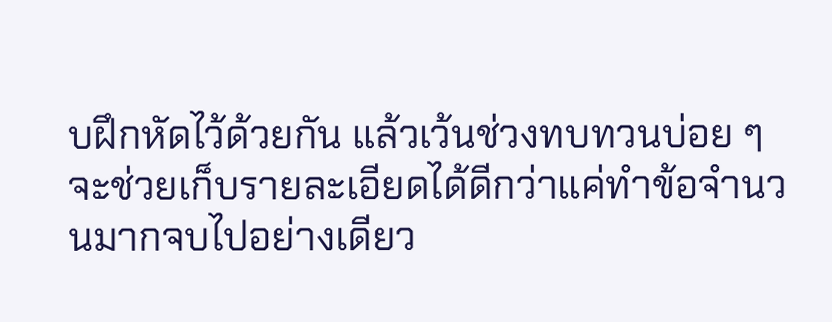บฝึกหัดไว้ด้วยกัน แล้วเว้นช่วงทบทวนบ่อย ๆ จะช่วยเก็บรายละเอียดได้ดีกว่าแค่ทำข้อจำนวนมากจบไปอย่างเดียว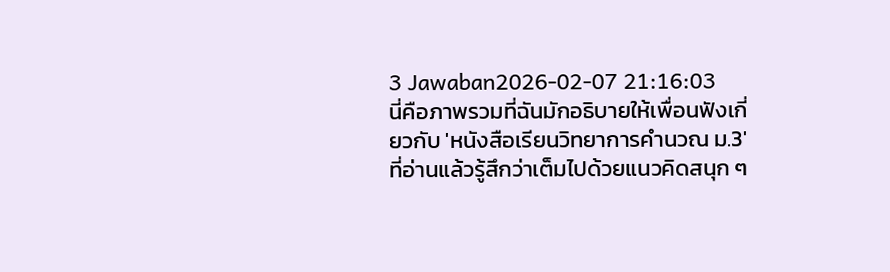3 Jawaban2026-02-07 21:16:03
นี่คือภาพรวมที่ฉันมักอธิบายให้เพื่อนฟังเกี่ยวกับ 'หนังสือเรียนวิทยาการคํานวณ ม.3' ที่อ่านแล้วรู้สึกว่าเต็มไปด้วยแนวคิดสนุก ๆ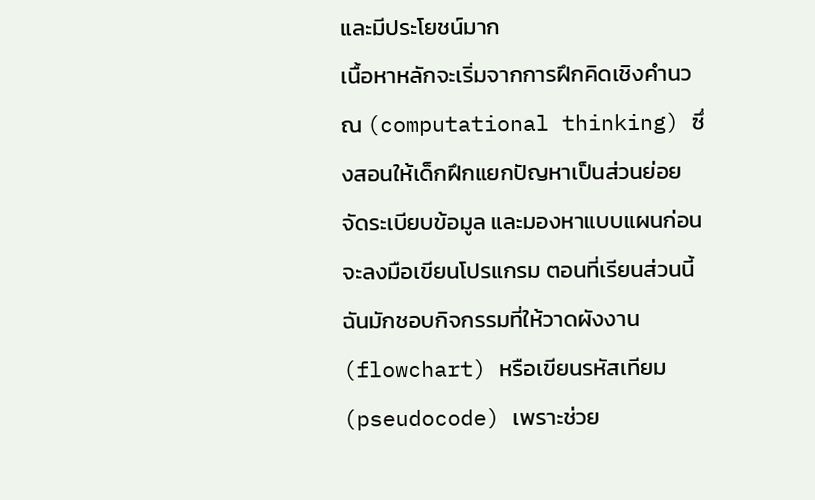และมีประโยชน์มาก
เนื้อหาหลักจะเริ่มจากการฝึกคิดเชิงคำนวณ (computational thinking) ซึ่งสอนให้เด็กฝึกแยกปัญหาเป็นส่วนย่อย จัดระเบียบข้อมูล และมองหาแบบแผนก่อนจะลงมือเขียนโปรแกรม ตอนที่เรียนส่วนนี้ ฉันมักชอบกิจกรรมที่ให้วาดผังงาน (flowchart) หรือเขียนรหัสเทียม (pseudocode) เพราะช่วย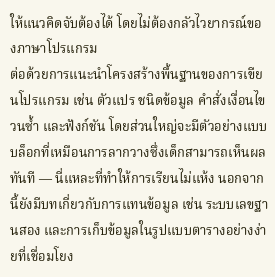ให้แนวคิดจับต้องได้ โดยไม่ต้องกลัวไวยากรณ์ของภาษาโปรแกรม
ต่อด้วยการแนะนําโครงสร้างพื้นฐานของการเขียนโปรแกรม เช่น ตัวแปร ชนิดข้อมูล คำสั่งเงื่อนไข วนซ้ำ และฟังก์ชัน โดยส่วนใหญ่จะมีตัวอย่างแบบบล็อกที่เหมือนการลากวางซึ่งเด็กสามารถเห็นผลทันที — นี่แหละที่ทำให้การเรียนไม่แห้ง นอกจากนี้ยังมีบทเกี่ยวกับการแทนข้อมูล เช่น ระบบเลขฐานสอง และการเก็บข้อมูลในรูปแบบตารางอย่างง่ายที่เชื่อมโยง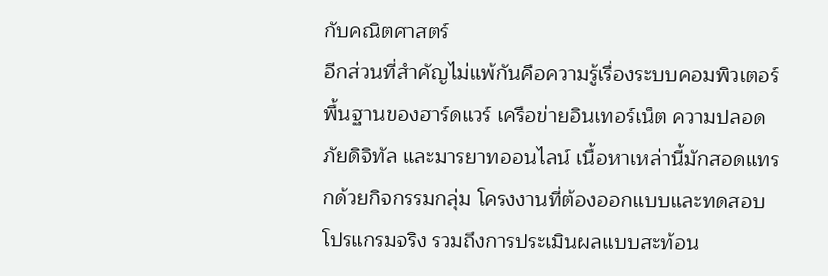กับคณิตศาสตร์
อีกส่วนที่สำคัญไม่แพ้กันคือความรู้เรื่องระบบคอมพิวเตอร์ พื้นฐานของฮาร์ดแวร์ เครือข่ายอินเทอร์เน็ต ความปลอดภัยดิจิทัล และมารยาทออนไลน์ เนื้อหาเหล่านี้มักสอดแทรกด้วยกิจกรรมกลุ่ม โครงงานที่ต้องออกแบบและทดสอบโปรแกรมจริง รวมถึงการประเมินผลแบบสะท้อน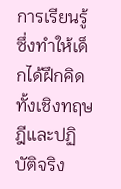การเรียนรู้ ซึ่งทำให้เด็กได้ฝึกคิดทั้งเชิงทฤษฎีและปฏิบัติจริง